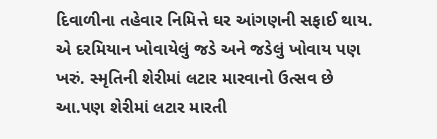દિવાળીના તહેવાર નિમિત્તે ઘર આંગણની સફાઈ થાય. એ દરમિયાન ખોવાયેલું જડે અને જડેલું ખોવાય પણ ખરું. સ્મૃતિની શેરીમાં લટાર મારવાનો ઉત્સવ છે આ.પણ શેરીમાં લટાર મારતી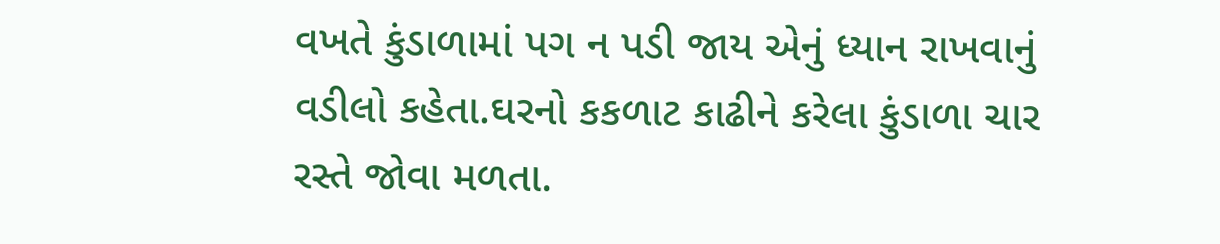વખતે કુંડાળામાં પગ ન પડી જાય એનું ધ્યાન રાખવાનું વડીલો કહેતા.ઘરનો કકળાટ કાઢીને કરેલા કુંડાળા ચાર રસ્તે જોવા મળતા.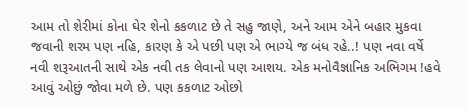આમ તો શેરીમાં કોના ઘેર શેનો કકળાટ છે તે સહુ જાણે, અને આમ એને બહાર મુકવા જવાની શરમ પણ નહિ, કારણ કે એ પછી પણ એ ભાગ્યે જ બંધ રહે..! પણ નવા વર્ષે નવી શરૂઆતની સાથે એક નવી તક લેવાનો પણ આશય. એક મનોવૈજ્ઞાનિક અભિગમ !હવે આવું ઓછું જોવા મળે છે. પણ કકળાટ ઓછો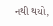નથી થયો,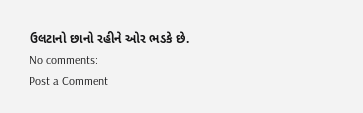ઉલટાનો છાનો રહીને ઓર ભડકે છે.
No comments:
Post a Comment